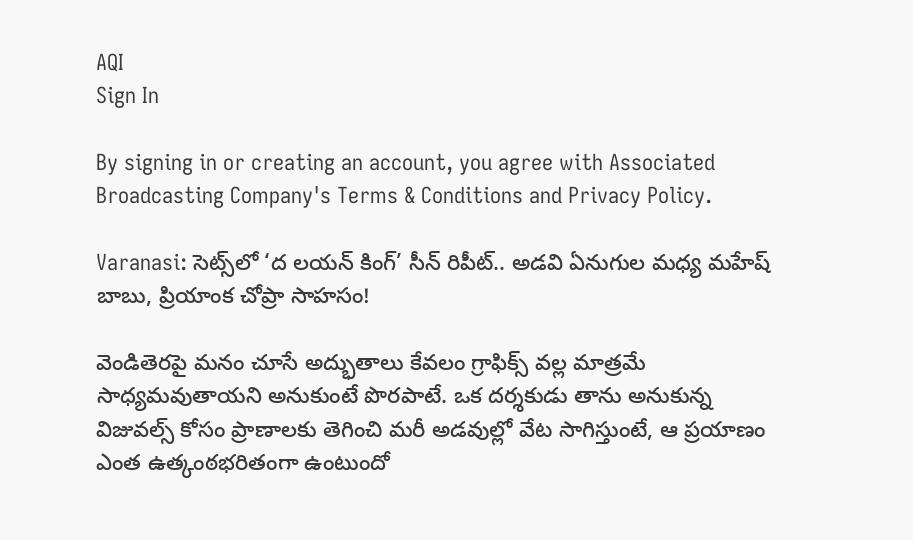AQI
Sign In

By signing in or creating an account, you agree with Associated Broadcasting Company's Terms & Conditions and Privacy Policy.

Varanasi: సెట్స్‌లో ‘ద లయన్ కింగ్’ సీన్ రిపీట్.. అడవి ఏనుగుల మధ్య మహేష్ బాబు, ప్రియాంక చోప్రా సాహసం!

వెండితెరపై మనం చూసే అద్భుతాలు కేవలం గ్రాఫిక్స్ వల్ల మాత్రమే సాధ్యమవుతాయని అనుకుంటే పొరపాటే. ఒక దర్శకుడు తాను అనుకున్న విజువల్స్ కోసం ప్రాణాలకు తెగించి మరీ అడవుల్లో వేట సాగిస్తుంటే, ఆ ప్రయాణం ఎంత ఉత్కంఠభరితంగా ఉంటుందో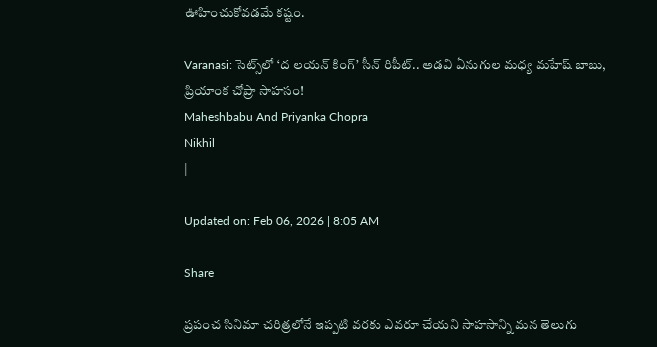ఊహించుకోవడమే కష్టం.

Varanasi: సెట్స్‌లో ‘ద లయన్ కింగ్’ సీన్ రిపీట్.. అడవి ఏనుగుల మధ్య మహేష్ బాబు, ప్రియాంక చోప్రా సాహసం!
Maheshbabu And Priyanka Chopra
Nikhil
|

Updated on: Feb 06, 2026 | 8:05 AM

Share

ప్రపంచ సినిమా చరిత్రలోనే ఇప్పటి వరకు ఎవరూ చేయని సాహసాన్ని మన తెలుగు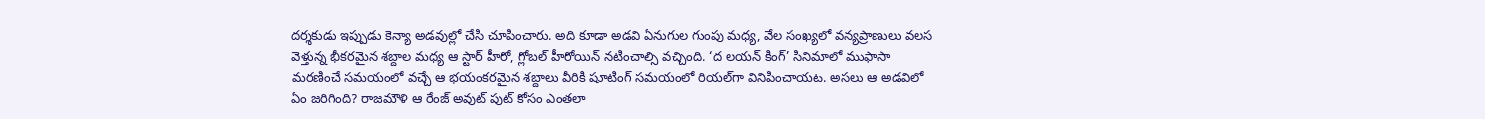దర్శకుడు ఇప్పుడు కెన్యా అడవుల్లో చేసి చూపించారు. అది కూడా అడవి ఏనుగుల గుంపు మధ్య, వేల సంఖ్యలో వన్యప్రాణులు వలస వెళ్తున్న భీకరమైన శబ్దాల మధ్య ఆ స్టార్ హీరో, గ్లోబల్ హీరోయిన్ నటించాల్సి వచ్చింది. ‘ద లయన్ కింగ్’ సినిమాలో ముఫాసా మరణించే సమయంలో వచ్చే ఆ భయంకరమైన శబ్దాలు వీరికి షూటింగ్ సమయంలో రియల్‌గా వినిపించాయట. అసలు ఆ అడవిలో ఏం జరిగింది? రాజమౌళి ఆ రేంజ్ అవుట్ పుట్ కోసం ఎంతలా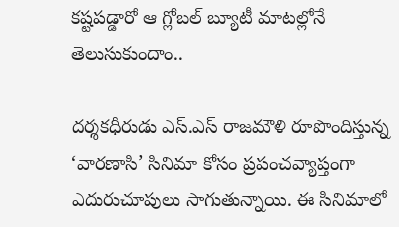కష్టపడ్డారో ఆ గ్లోబల్ బ్యూటీ మాటల్లోనే తెలుసుకుందాం..

దర్శకధీరుడు ఎస్.ఎస్ రాజమౌళి రూపొందిస్తున్న ‘వారణాసి’ సినిమా కోసం ప్రపంచవ్యాప్తంగా ఎదురుచూపులు సాగుతున్నాయి. ఈ సినిమాలో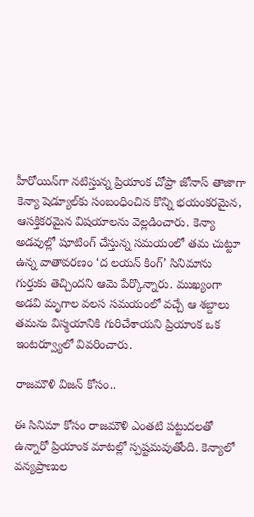హీరోయిన్‌గా నటిస్తున్న ప్రియాంక చోప్రా జోనాస్ తాజాగా కెన్యా షెడ్యూల్‌కు సంబంధించిన కొన్ని భయంకరమైన, ఆసక్తికరమైన విషయాలను వెల్లడించారు. కెన్యా అడవుల్లో షూటింగ్ చేస్తున్న సమయంలో తమ చుట్టూ ఉన్న వాతావరణం ‘ద లయన్ కింగ్’ సినిమాను గుర్తుకు తెచ్చిందని ఆమె పేర్కొన్నారు. ముఖ్యంగా అడవి మృగాల వలస సమయంలో వచ్చే ఆ శబ్దాలు తమను విస్మయానికి గురిచేశాయని ప్రియాంక ఒక ఇంటర్వ్యూలో వివరించారు.

రాజమౌళి విజన్ కోసం..

ఈ సినిమా కోసం రాజమౌళి ఎంతటి పట్టుదలతో ఉన్నారో ప్రియాంక మాటల్లో స్పష్టమవుతోంది. కెన్యాలో వన్యప్రాణుల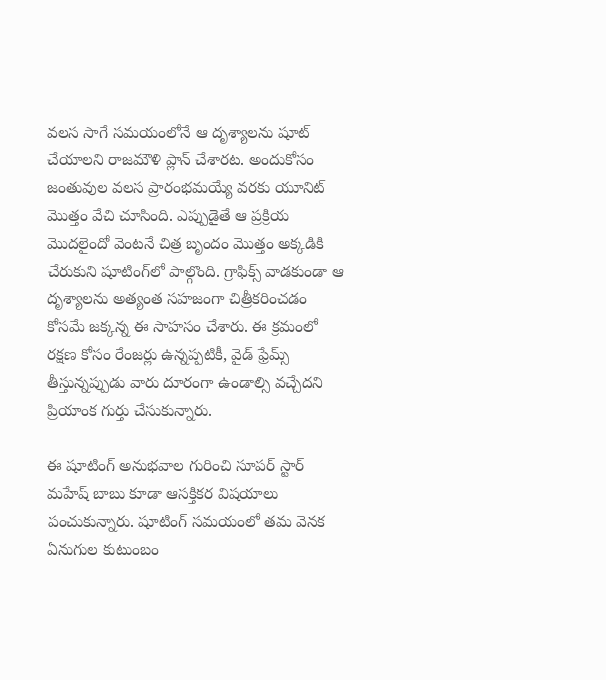వలస సాగే సమయంలోనే ఆ దృశ్యాలను షూట్ చేయాలని రాజమౌళి ప్లాన్ చేశారట. అందుకోసం జంతువుల వలస ప్రారంభమయ్యే వరకు యూనిట్ మొత్తం వేచి చూసింది. ఎప్పుడైతే ఆ ప్రక్రియ మొదలైందో వెంటనే చిత్ర బృందం మొత్తం అక్కడికి చేరుకుని షూటింగ్‌లో పాల్గొంది. గ్రాఫిక్స్ వాడకుండా ఆ దృశ్యాలను అత్యంత సహజంగా చిత్రీకరించడం కోసమే జక్కన్న ఈ సాహసం చేశారు. ఈ క్రమంలో రక్షణ కోసం రేంజర్లు ఉన్నప్పటికీ, వైడ్ ఫ్రేమ్స్ తీస్తున్నప్పుడు వారు దూరంగా ఉండాల్సి వచ్చేదని ప్రియాంక గుర్తు చేసుకున్నారు.

ఈ షూటింగ్ అనుభవాల గురించి సూపర్ స్టార్ మహేష్ బాబు కూడా ఆసక్తికర విషయాలు పంచుకున్నారు. షూటింగ్ సమయంలో తమ వెనక ఏనుగుల కుటుంబం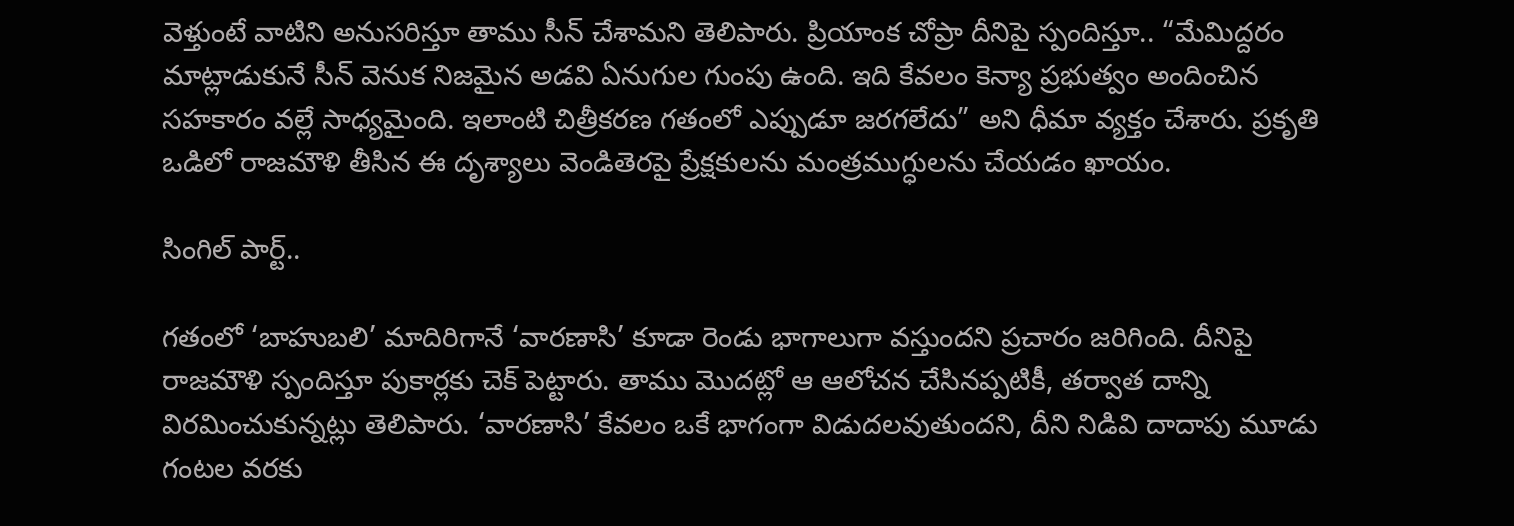వెళ్తుంటే వాటిని అనుసరిస్తూ తాము సీన్ చేశామని తెలిపారు. ప్రియాంక చోప్రా దీనిపై స్పందిస్తూ.. “మేమిద్దరం మాట్లాడుకునే సీన్ వెనుక నిజమైన అడవి ఏనుగుల గుంపు ఉంది. ఇది కేవలం కెన్యా ప్రభుత్వం అందించిన సహకారం వల్లే సాధ్యమైంది. ఇలాంటి చిత్రీకరణ గతంలో ఎప్పుడూ జరగలేదు” అని ధీమా వ్యక్తం చేశారు. ప్రకృతి ఒడిలో రాజమౌళి తీసిన ఈ దృశ్యాలు వెండితెరపై ప్రేక్షకులను మంత్రముగ్ధులను చేయడం ఖాయం.

సింగిల్ పార్ట్..

గతంలో ‘బాహుబలి’ మాదిరిగానే ‘వారణాసి’ కూడా రెండు భాగాలుగా వస్తుందని ప్రచారం జరిగింది. దీనిపై రాజమౌళి స్పందిస్తూ పుకార్లకు చెక్ పెట్టారు. తాము మొదట్లో ఆ ఆలోచన చేసినప్పటికీ, తర్వాత దాన్ని విరమించుకున్నట్లు తెలిపారు. ‘వారణాసి’ కేవలం ఒకే భాగంగా విడుదలవుతుందని, దీని నిడివి దాదాపు మూడు గంటల వరకు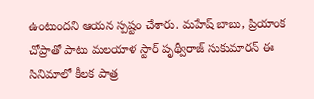ఉంటుందని ఆయన స్పష్టం చేశారు. మహేష్ బాబు, ప్రియాంక చోప్రాతో పాటు మలయాళ స్టార్ పృథ్వీరాజ్ సుకుమారన్ ఈ సినిమాలో కీలక పాత్ర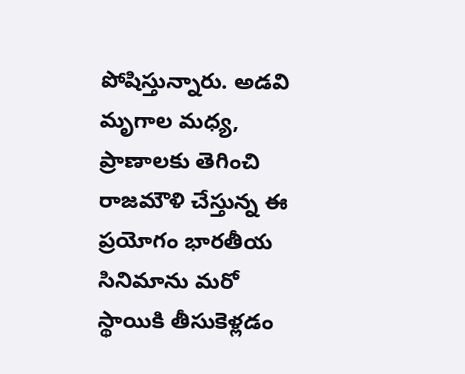పోషిస్తున్నారు. అడవి మృగాల మధ్య, ప్రాణాలకు తెగించి రాజమౌళి చేస్తున్న ఈ ప్రయోగం భారతీయ సినిమాను మరో స్థాయికి తీసుకెళ్లడం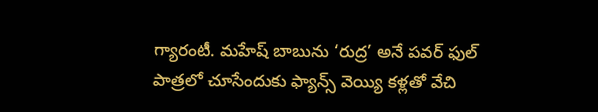గ్యారంటీ. మహేష్ బాబును ‘రుద్ర’ అనే పవర్ ఫుల్ పాత్రలో చూసేందుకు ఫ్యాన్స్ వెయ్యి కళ్లతో వేచి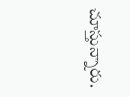చూస్తున్నారు.